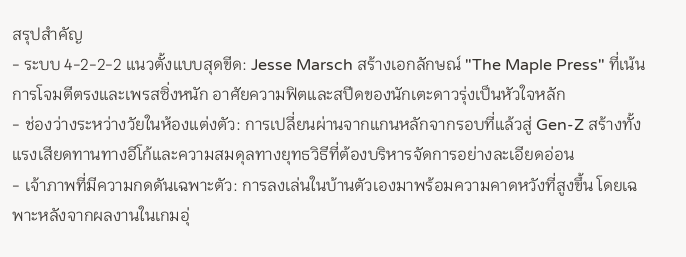สรุปสำคัญ
- ระบบ 4-2-2-2 แนวตั้งแบบสุดขีด: Jesse Marsch สร้างเอกลักษณ์ "The Maple Press" ที่เน้นการโจมตีตรงและเพรสซิ่งหนัก อาศัยความฟิตและสปีดของนักเตะดาวรุ่งเป็นหัวใจหลัก
- ช่องว่างระหว่างวัยในห้องแต่งตัว: การเปลี่ยนผ่านจากแกนหลักจากรอบที่แล้วสู่ Gen-Z สร้างทั้งแรงเสียดทานทางอีโก้และความสมดุลทางยุทธวิธีที่ต้องบริหารจัดการอย่างละเอียดอ่อน
- เจ้าภาพที่มีความกดดันเฉพาะตัว: การลงเล่นในบ้านตัวเองมาพร้อมความคาดหวังที่สูงขึ้น โดยเฉพาะหลังจากผลงานในเกมอุ่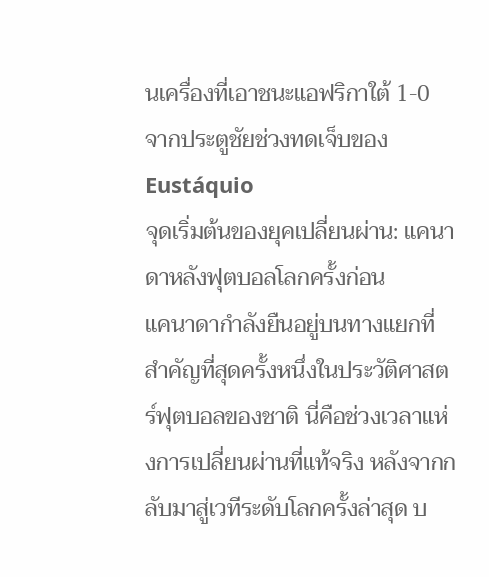นเครื่องที่เอาชนะแอฟริกาใต้ 1-0 จากประตูชัยช่วงทดเจ็บของ Eustáquio
จุดเริ่มต้นของยุคเปลี่ยนผ่าน: แคนาดาหลังฟุตบอลโลกครั้งก่อน
แคนาดากำลังยืนอยู่บนทางแยกที่สำคัญที่สุดครั้งหนึ่งในประวัติศาสตร์ฟุตบอลของชาติ นี่คือช่วงเวลาแห่งการเปลี่ยนผ่านที่แท้จริง หลังจากกลับมาสู่เวทีระดับโลกครั้งล่าสุด บ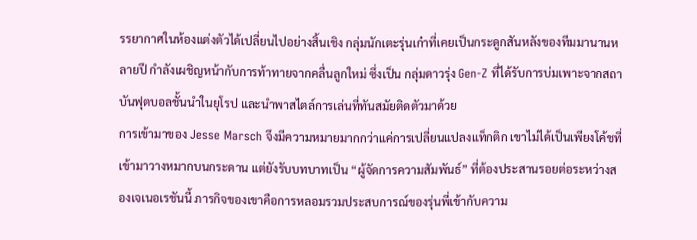รรยากาศในห้องแต่งตัวได้เปลี่ยนไปอย่างสิ้นเชิง กลุ่มนักเตะรุ่นเก๋าที่เคยเป็นกระดูกสันหลังของทีมมานานหลายปี กำลังเผชิญหน้ากับการท้าทายจากคลื่นลูกใหม่ ซึ่งเป็น กลุ่มดาวรุ่ง Gen-Z ที่ได้รับการบ่มเพาะจากสถาบันฟุตบอลชั้นนำในยุโรป และนำพาสไตล์การเล่นที่ทันสมัยติดตัวมาด้วย
การเข้ามาของ Jesse Marsch จึงมีความหมายมากกว่าแค่การเปลี่ยนแปลงแท็กติก เขาไม่ได้เป็นเพียงโค้ชที่เข้ามาวางหมากบนกระดาน แต่ยังรับบทบาทเป็น “ผู้จัดการความสัมพันธ์” ที่ต้องประสานรอยต่อระหว่างสองเจเนอเรชันนี้ ภารกิจของเขาคือการหลอมรวมประสบการณ์ของรุ่นพี่เข้ากับความ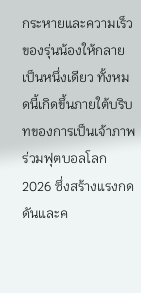กระหายและความเร็วของรุ่นน้องให้กลายเป็นหนึ่งเดียว ทั้งหมดนี้เกิดขึ้นภายใต้บริบทของการเป็นเจ้าภาพร่วมฟุตบอลโลก 2026 ซึ่งสร้างแรงกดดันและค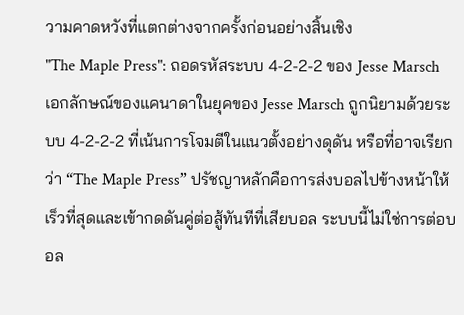วามคาดหวังที่แตกต่างจากครั้งก่อนอย่างสิ้นเชิง
"The Maple Press": ถอดรหัสระบบ 4-2-2-2 ของ Jesse Marsch
เอกลักษณ์ของแคนาดาในยุคของ Jesse Marsch ถูกนิยามด้วยระบบ 4-2-2-2 ที่เน้นการโจมตีในแนวตั้งอย่างดุดัน หรือที่อาจเรียกว่า “The Maple Press” ปรัชญาหลักคือการส่งบอลไปข้างหน้าให้เร็วที่สุดและเข้ากดดันคู่ต่อสู้ทันทีที่เสียบอล ระบบนี้ไม่ใช่การต่อบอล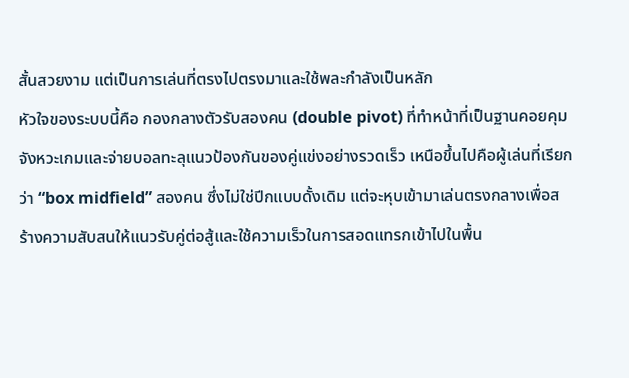สั้นสวยงาม แต่เป็นการเล่นที่ตรงไปตรงมาและใช้พละกำลังเป็นหลัก
หัวใจของระบบนี้คือ กองกลางตัวรับสองคน (double pivot) ที่ทำหน้าที่เป็นฐานคอยคุมจังหวะเกมและจ่ายบอลทะลุแนวป้องกันของคู่แข่งอย่างรวดเร็ว เหนือขึ้นไปคือผู้เล่นที่เรียกว่า “box midfield” สองคน ซึ่งไม่ใช่ปีกแบบดั้งเดิม แต่จะหุบเข้ามาเล่นตรงกลางเพื่อสร้างความสับสนให้แนวรับคู่ต่อสู้และใช้ความเร็วในการสอดแทรกเข้าไปในพื้น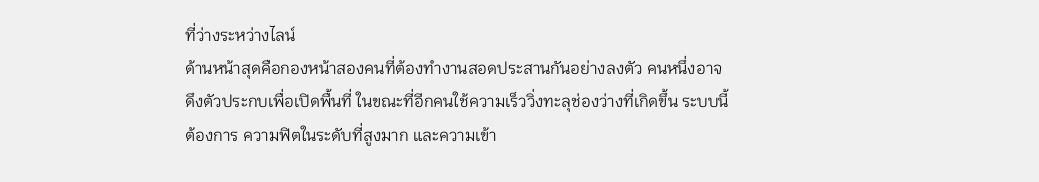ที่ว่างระหว่างไลน์
ด้านหน้าสุดคือกองหน้าสองคนที่ต้องทำงานสอดประสานกันอย่างลงตัว คนหนึ่งอาจดึงตัวประกบเพื่อเปิดพื้นที่ ในขณะที่อีกคนใช้ความเร็ววิ่งทะลุช่องว่างที่เกิดขึ้น ระบบนี้ต้องการ ความฟิตในระดับที่สูงมาก และความเข้า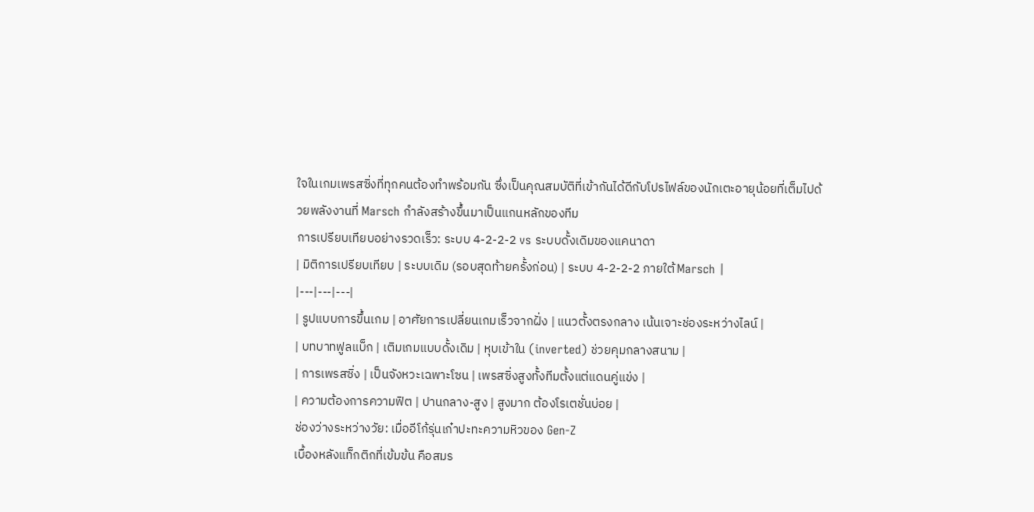ใจในเกมเพรสซิ่งที่ทุกคนต้องทำพร้อมกัน ซึ่งเป็นคุณสมบัติที่เข้ากันได้ดีกับโปรไฟล์ของนักเตะอายุน้อยที่เต็มไปด้วยพลังงานที่ Marsch กำลังสร้างขึ้นมาเป็นแกนหลักของทีม
การเปรียบเทียบอย่างรวดเร็ว: ระบบ 4-2-2-2 vs ระบบดั้งเดิมของแคนาดา
| มิติการเปรียบเทียบ | ระบบเดิม (รอบสุดท้ายครั้งก่อน) | ระบบ 4-2-2-2 ภายใต้ Marsch |
|---|---|---|
| รูปแบบการขึ้นเกม | อาศัยการเปลี่ยนเกมเร็วจากฝั่ง | แนวตั้งตรงกลาง เน้นเจาะช่องระหว่างไลน์ |
| บทบาทฟูลแบ็ก | เติมเกมแบบดั้งเดิม | หุบเข้าใน (inverted) ช่วยคุมกลางสนาม |
| การเพรสซิ่ง | เป็นจังหวะเฉพาะโซน | เพรสซิ่งสูงทั้งทีมตั้งแต่แดนคู่แข่ง |
| ความต้องการความฟิต | ปานกลาง-สูง | สูงมาก ต้องโรเตชั่นบ่อย |
ช่องว่างระหว่างวัย: เมื่ออีโก้รุ่นเก๋าปะทะความหิวของ Gen-Z
เบื้องหลังแท็กติกที่เข้มข้น คือสมร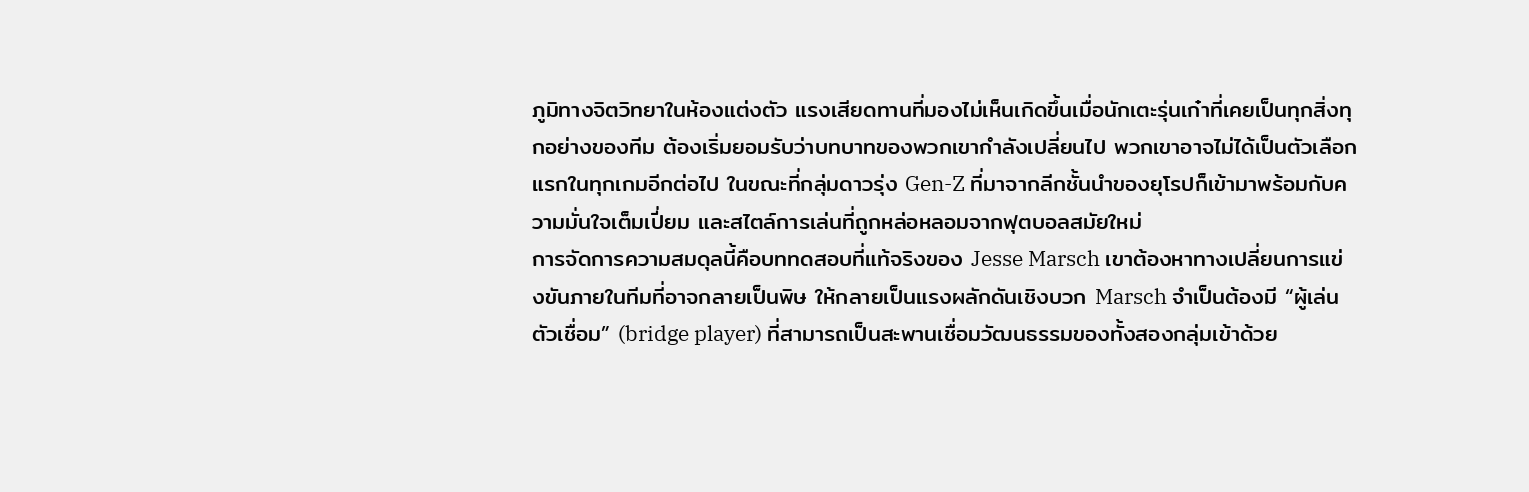ภูมิทางจิตวิทยาในห้องแต่งตัว แรงเสียดทานที่มองไม่เห็นเกิดขึ้นเมื่อนักเตะรุ่นเก๋าที่เคยเป็นทุกสิ่งทุกอย่างของทีม ต้องเริ่มยอมรับว่าบทบาทของพวกเขากำลังเปลี่ยนไป พวกเขาอาจไม่ได้เป็นตัวเลือกแรกในทุกเกมอีกต่อไป ในขณะที่กลุ่มดาวรุ่ง Gen-Z ที่มาจากลีกชั้นนำของยุโรปก็เข้ามาพร้อมกับความมั่นใจเต็มเปี่ยม และสไตล์การเล่นที่ถูกหล่อหลอมจากฟุตบอลสมัยใหม่
การจัดการความสมดุลนี้คือบททดสอบที่แท้จริงของ Jesse Marsch เขาต้องหาทางเปลี่ยนการแข่งขันภายในทีมที่อาจกลายเป็นพิษ ให้กลายเป็นแรงผลักดันเชิงบวก Marsch จำเป็นต้องมี “ผู้เล่นตัวเชื่อม” (bridge player) ที่สามารถเป็นสะพานเชื่อมวัฒนธรรมของทั้งสองกลุ่มเข้าด้วย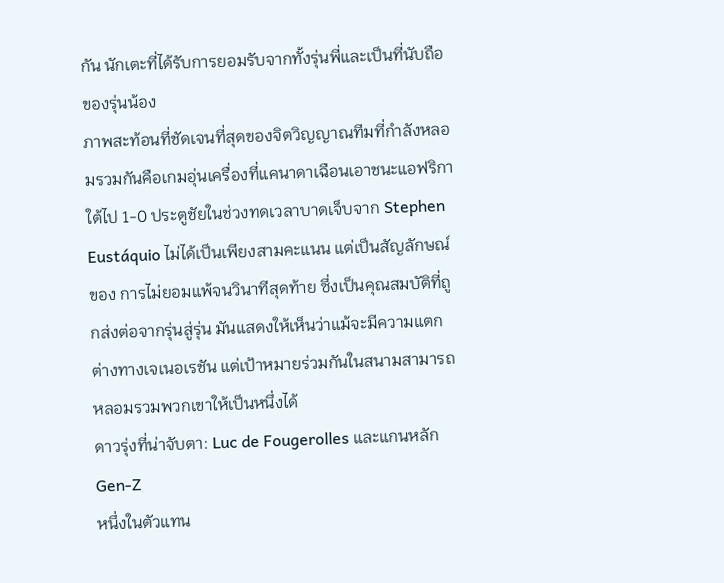กัน นักเตะที่ได้รับการยอมรับจากทั้งรุ่นพี่และเป็นที่นับถือของรุ่นน้อง
ภาพสะท้อนที่ชัดเจนที่สุดของจิตวิญญาณทีมที่กำลังหลอมรวมกันคือเกมอุ่นเครื่องที่แคนาดาเฉือนเอาชนะแอฟริกาใต้ไป 1-0 ประตูชัยในช่วงทดเวลาบาดเจ็บจาก Stephen Eustáquio ไม่ได้เป็นเพียงสามคะแนน แต่เป็นสัญลักษณ์ของ การไม่ยอมแพ้จนวินาทีสุดท้าย ซึ่งเป็นคุณสมบัติที่ถูกส่งต่อจากรุ่นสู่รุ่น มันแสดงให้เห็นว่าแม้จะมีความแตกต่างทางเจเนอเรชัน แต่เป้าหมายร่วมกันในสนามสามารถหลอมรวมพวกเขาให้เป็นหนึ่งได้
ดาวรุ่งที่น่าจับตา: Luc de Fougerolles และแกนหลัก Gen-Z
หนึ่งในตัวแทน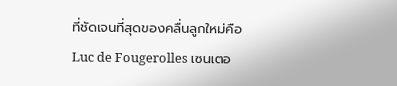ที่ชัดเจนที่สุดของคลื่นลูกใหม่คือ Luc de Fougerolles เซนเตอ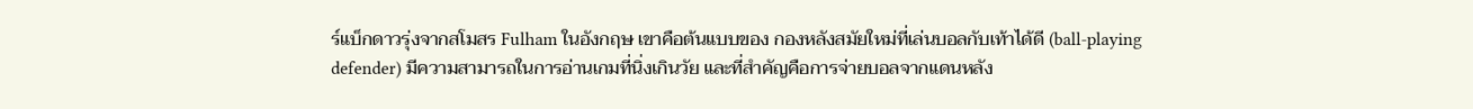ร์แบ็กดาวรุ่งจากสโมสร Fulham ในอังกฤษ เขาคือต้นแบบของ กองหลังสมัยใหม่ที่เล่นบอลกับเท้าได้ดี (ball-playing defender) มีความสามารถในการอ่านเกมที่นิ่งเกินวัย และที่สำคัญคือการจ่ายบอลจากแดนหลัง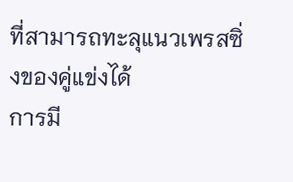ที่สามารถทะลุแนวเพรสซิ่งของคู่แข่งได้
การมี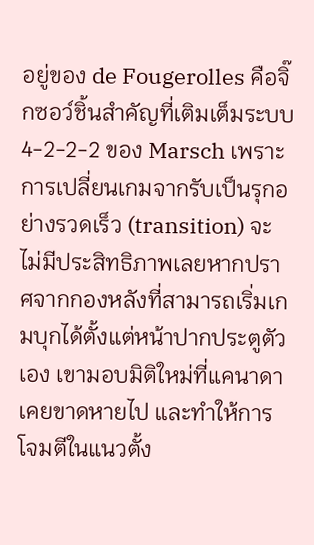อยู่ของ de Fougerolles คือจิ๊กซอว์ชิ้นสำคัญที่เติมเต็มระบบ 4-2-2-2 ของ Marsch เพราะการเปลี่ยนเกมจากรับเป็นรุกอย่างรวดเร็ว (transition) จะไม่มีประสิทธิภาพเลยหากปราศจากกองหลังที่สามารถเริ่มเกมบุกได้ตั้งแต่หน้าปากประตูตัวเอง เขามอบมิติใหม่ที่แคนาดาเคยขาดหายไป และทำให้การโจมตีในแนวตั้ง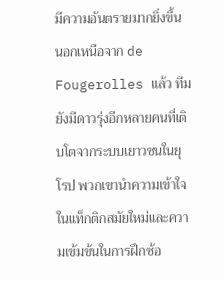มีความอันตรายมากยิ่งขึ้น
นอกเหนือจาก de Fougerolles แล้ว ทีมยังมีดาวรุ่งอีกหลายคนที่เติบโตจากระบบเยาวชนในยุโรป พวกเขานำความเข้าใจในแท็กติกสมัยใหม่และความเข้มข้นในการฝึกซ้อ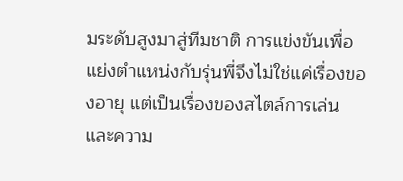มระดับสูงมาสู่ทีมชาติ การแข่งขันเพื่อแย่งตำแหน่งกับรุ่นพี่จึงไม่ใช่แค่เรื่องของอายุ แต่เป็นเรื่องของสไตล์การเล่นและความ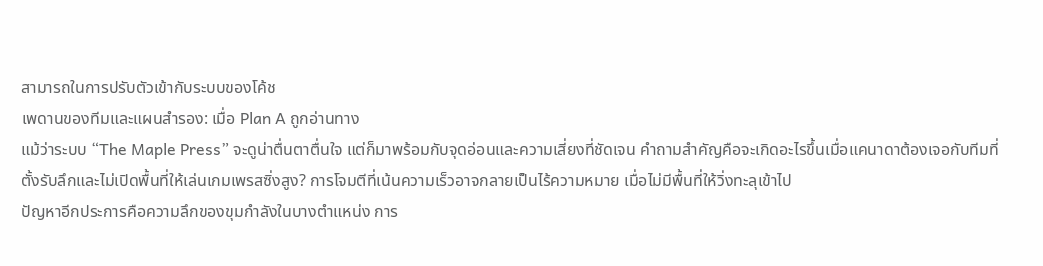สามารถในการปรับตัวเข้ากับระบบของโค้ช
เพดานของทีมและแผนสำรอง: เมื่อ Plan A ถูกอ่านทาง
แม้ว่าระบบ “The Maple Press” จะดูน่าตื่นตาตื่นใจ แต่ก็มาพร้อมกับจุดอ่อนและความเสี่ยงที่ชัดเจน คำถามสำคัญคือจะเกิดอะไรขึ้นเมื่อแคนาดาต้องเจอกับทีมที่ตั้งรับลึกและไม่เปิดพื้นที่ให้เล่นเกมเพรสซิ่งสูง? การโจมตีที่เน้นความเร็วอาจกลายเป็นไร้ความหมาย เมื่อไม่มีพื้นที่ให้วิ่งทะลุเข้าไป
ปัญหาอีกประการคือความลึกของขุมกำลังในบางตำแหน่ง การ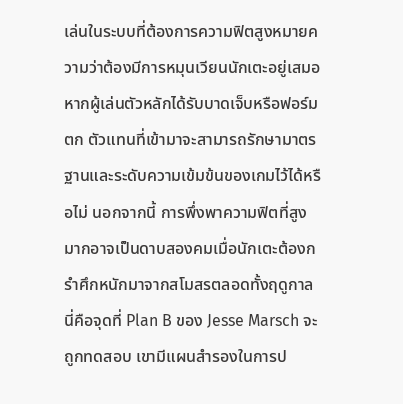เล่นในระบบที่ต้องการความฟิตสูงหมายความว่าต้องมีการหมุนเวียนนักเตะอยู่เสมอ หากผู้เล่นตัวหลักได้รับบาดเจ็บหรือฟอร์มตก ตัวแทนที่เข้ามาจะสามารถรักษามาตรฐานและระดับความเข้มข้นของเกมไว้ได้หรือไม่ นอกจากนี้ การพึ่งพาความฟิตที่สูงมากอาจเป็นดาบสองคมเมื่อนักเตะต้องกรำศึกหนักมาจากสโมสรตลอดทั้งฤดูกาล
นี่คือจุดที่ Plan B ของ Jesse Marsch จะถูกทดสอบ เขามีแผนสำรองในการป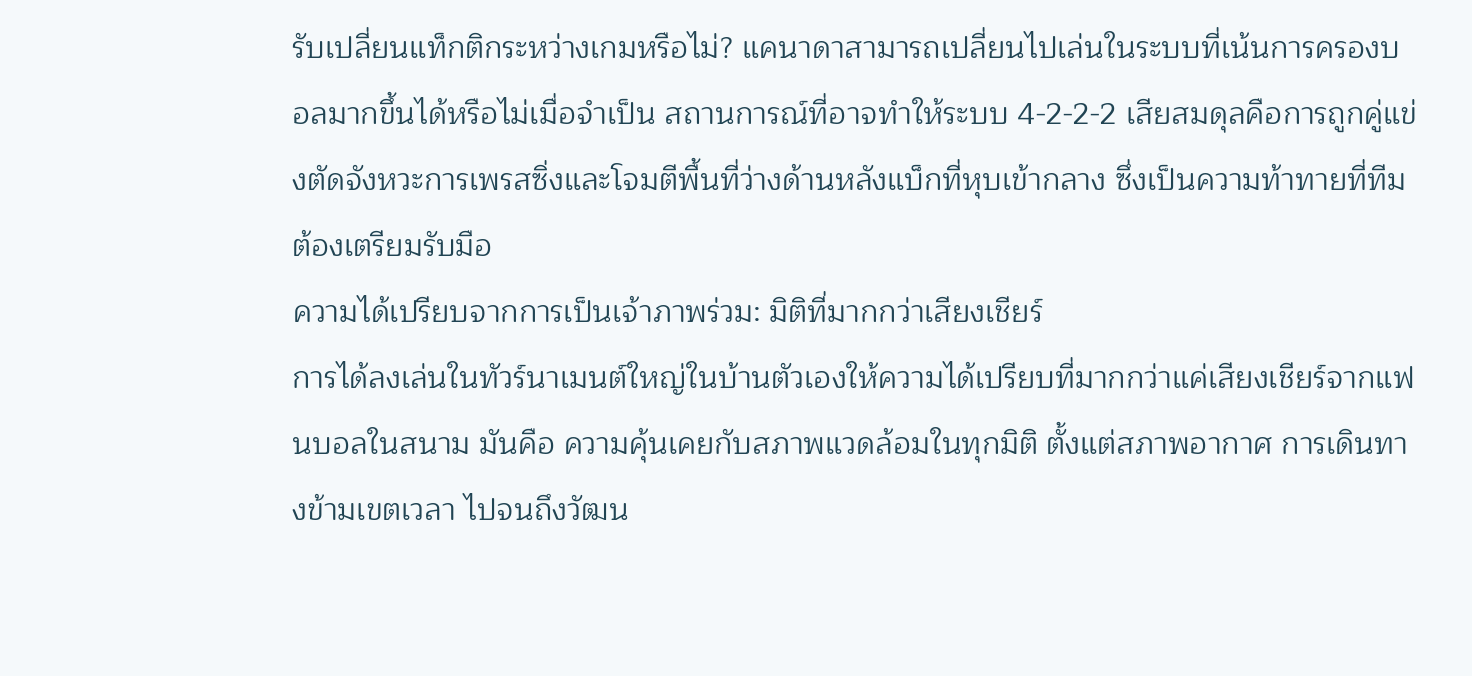รับเปลี่ยนแท็กติกระหว่างเกมหรือไม่? แคนาดาสามารถเปลี่ยนไปเล่นในระบบที่เน้นการครองบอลมากขึ้นได้หรือไม่เมื่อจำเป็น สถานการณ์ที่อาจทำให้ระบบ 4-2-2-2 เสียสมดุลคือการถูกคู่แข่งตัดจังหวะการเพรสซิ่งและโจมตีพื้นที่ว่างด้านหลังแบ็กที่หุบเข้ากลาง ซึ่งเป็นความท้าทายที่ทีมต้องเตรียมรับมือ
ความได้เปรียบจากการเป็นเจ้าภาพร่วม: มิติที่มากกว่าเสียงเชียร์
การได้ลงเล่นในทัวร์นาเมนต์ใหญ่ในบ้านตัวเองให้ความได้เปรียบที่มากกว่าแค่เสียงเชียร์จากแฟนบอลในสนาม มันคือ ความคุ้นเคยกับสภาพแวดล้อมในทุกมิติ ตั้งแต่สภาพอากาศ การเดินทางข้ามเขตเวลา ไปจนถึงวัฒน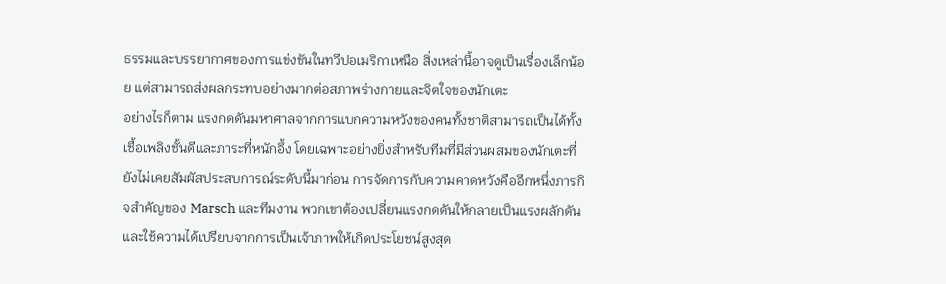ธรรมและบรรยากาศของการแข่งขันในทวีปอเมริกาเหนือ สิ่งเหล่านี้อาจดูเป็นเรื่องเล็กน้อย แต่สามารถส่งผลกระทบอย่างมากต่อสภาพร่างกายและจิตใจของนักเตะ
อย่างไรก็ตาม แรงกดดันมหาศาลจากการแบกความหวังของคนทั้งชาติสามารถเป็นได้ทั้งเชื้อเพลิงชั้นดีและภาระที่หนักอึ้ง โดยเฉพาะอย่างยิ่งสำหรับทีมที่มีส่วนผสมของนักเตะที่ยังไม่เคยสัมผัสประสบการณ์ระดับนี้มาก่อน การจัดการกับความคาดหวังคืออีกหนึ่งภารกิจสำคัญของ Marsch และทีมงาน พวกเขาต้องเปลี่ยนแรงกดดันให้กลายเป็นแรงผลักดัน และใช้ความได้เปรียบจากการเป็นเจ้าภาพให้เกิดประโยชน์สูงสุด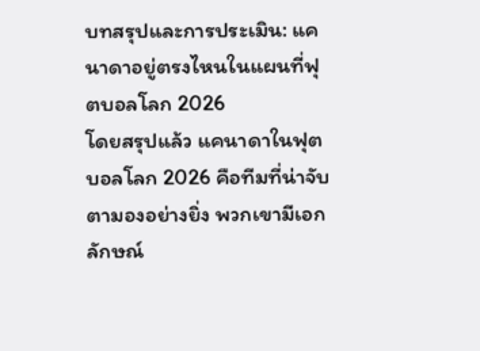บทสรุปและการประเมิน: แคนาดาอยู่ตรงไหนในแผนที่ฟุตบอลโลก 2026
โดยสรุปแล้ว แคนาดาในฟุตบอลโลก 2026 คือทีมที่น่าจับตามองอย่างยิ่ง พวกเขามีเอกลักษณ์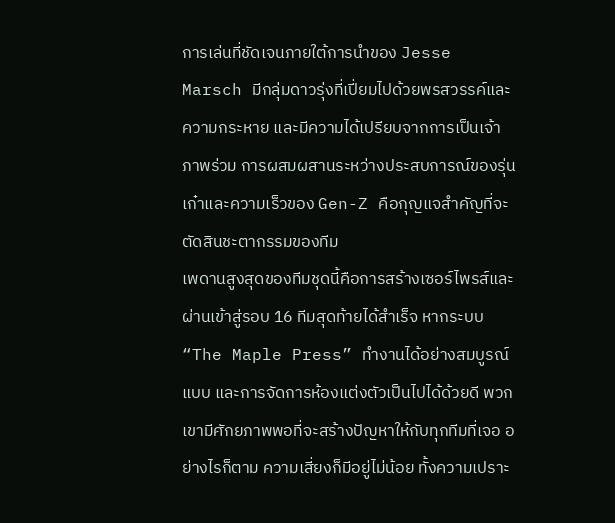การเล่นที่ชัดเจนภายใต้การนำของ Jesse Marsch มีกลุ่มดาวรุ่งที่เปี่ยมไปด้วยพรสวรรค์และความกระหาย และมีความได้เปรียบจากการเป็นเจ้าภาพร่วม การผสมผสานระหว่างประสบการณ์ของรุ่นเก๋าและความเร็วของ Gen-Z คือกุญแจสำคัญที่จะตัดสินชะตากรรมของทีม
เพดานสูงสุดของทีมชุดนี้คือการสร้างเซอร์ไพรส์และผ่านเข้าสู่รอบ 16 ทีมสุดท้ายได้สำเร็จ หากระบบ “The Maple Press” ทำงานได้อย่างสมบูรณ์แบบ และการจัดการห้องแต่งตัวเป็นไปได้ด้วยดี พวกเขามีศักยภาพพอที่จะสร้างปัญหาให้กับทุกทีมที่เจอ อย่างไรก็ตาม ความเสี่ยงก็มีอยู่ไม่น้อย ทั้งความเปราะ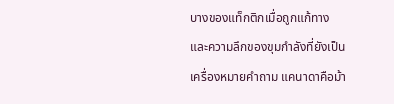บางของแท็กติกเมื่อถูกแก้ทาง และความลึกของขุมกำลังที่ยังเป็นเครื่องหมายคำถาม แคนาดาคือม้า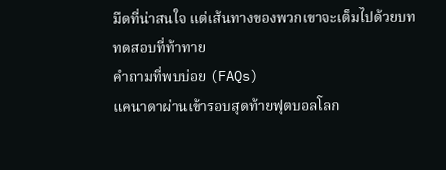มืดที่น่าสนใจ แต่เส้นทางของพวกเขาจะเต็มไปด้วยบททดสอบที่ท้าทาย
คำถามที่พบบ่อย (FAQs)
แคนาดาผ่านเข้ารอบสุดท้ายฟุตบอลโลก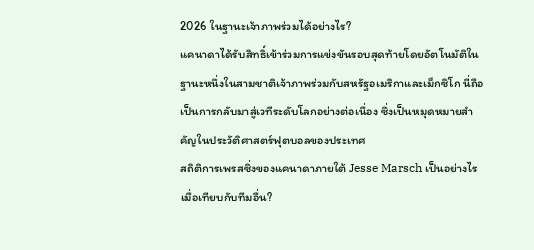2026 ในฐานะเจ้าภาพร่วมได้อย่างไร?
แคนาดาได้รับสิทธิ์เข้าร่วมการแข่งขันรอบสุดท้ายโดยอัตโนมัติในฐานะหนึ่งในสามชาติเจ้าภาพร่วมกับสหรัฐอเมริกาและเม็กซิโก นี่ถือเป็นการกลับมาสู่เวทีระดับโลกอย่างต่อเนื่อง ซึ่งเป็นหมุดหมายสำคัญในประวัติศาสตร์ฟุตบอลของประเทศ
สถิติการเพรสซิ่งของแคนาดาภายใต้ Jesse Marsch เป็นอย่างไรเมื่อเทียบกับทีมอื่น?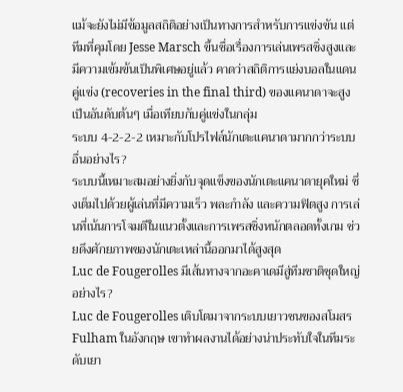แม้จะยังไม่มีข้อมูลสถิติอย่างเป็นทางการสำหรับการแข่งขัน แต่ทีมที่คุมโดย Jesse Marsch ขึ้นชื่อเรื่องการเล่นเพรสซิ่งสูงและมีความเข้มข้นเป็นพิเศษอยู่แล้ว คาดว่าสถิติการแย่งบอลในแดนคู่แข่ง (recoveries in the final third) ของแคนาดาจะสูงเป็นอันดับต้นๆ เมื่อเทียบกับคู่แข่งในกลุ่ม
ระบบ 4-2-2-2 เหมาะกับโปรไฟล์นักเตะแคนาดามากกว่าระบบอื่นอย่างไร?
ระบบนี้เหมาะสมอย่างยิ่งกับจุดแข็งของนักเตะแคนาดายุคใหม่ ซึ่งเต็มไปด้วยผู้เล่นที่มีความเร็ว พละกำลัง และความฟิตสูง การเล่นที่เน้นการโจมตีในแนวตั้งและการเพรสซิ่งหนักตลอดทั้งเกม ช่วยดึงศักยภาพของนักเตะเหล่านี้ออกมาได้สูงสุด
Luc de Fougerolles มีเส้นทางจากอะคาเดมีสู่ทีมชาติชุดใหญ่อย่างไร?
Luc de Fougerolles เติบโตมาจากระบบเยาวชนของสโมสร Fulham ในอังกฤษ เขาทำผลงานได้อย่างน่าประทับใจในทีมระดับเยา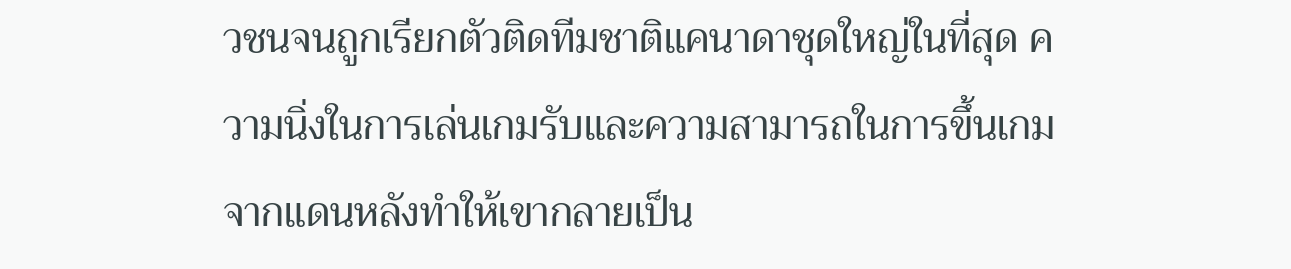วชนจนถูกเรียกตัวติดทีมชาติแคนาดาชุดใหญ่ในที่สุด ความนิ่งในการเล่นเกมรับและความสามารถในการขึ้นเกมจากแดนหลังทำให้เขากลายเป็น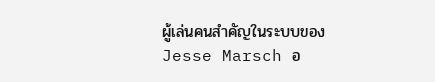ผู้เล่นคนสำคัญในระบบของ Jesse Marsch อ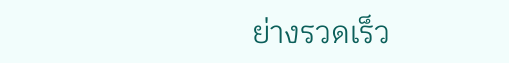ย่างรวดเร็ว